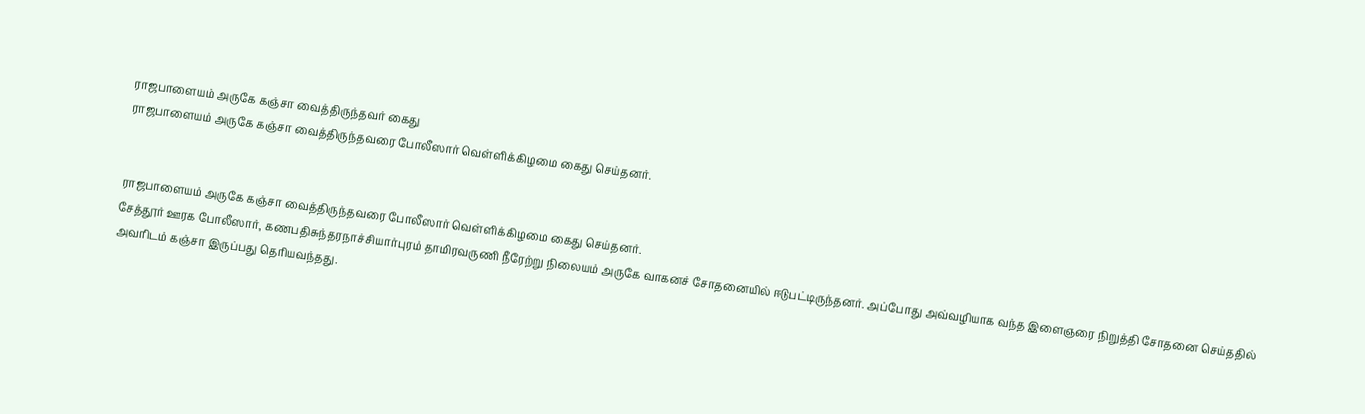ராஜபாளையம் அருகே கஞ்சா வைத்திருந்தவர் கைது
ராஜபாளையம் அருகே கஞ்சா வைத்திருந்தவரை போலீஸார் வெள்ளிக்கிழமை கைது செய்தனர்.


ராஜபாளையம் அருகே கஞ்சா வைத்திருந்தவரை போலீஸார் வெள்ளிக்கிழமை கைது செய்தனர்.
சேத்தூர் ஊரக போலீஸார், கணபதிசுந்தரநாச்சியார்புரம் தாமிரவருணி நீரேற்று நிலையம் அருகே வாகனச் சோதனையில் ஈடுபட்டிருந்தனர். அப்போது அவ்வழியாக வந்த இளைஞரை நிறுத்தி சோதனை செய்ததில் அவரிடம் கஞ்சா இருப்பது தெரியவந்தது.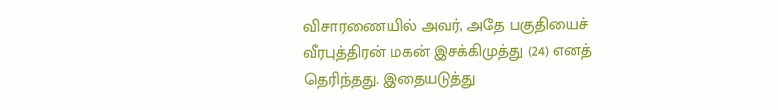விசாரணையில் அவர், அதே பகுதியைச் வீரபுத்திரன் மகன் இசக்கிமுத்து (24) எனத் தெரிந்தது. இதையடுத்து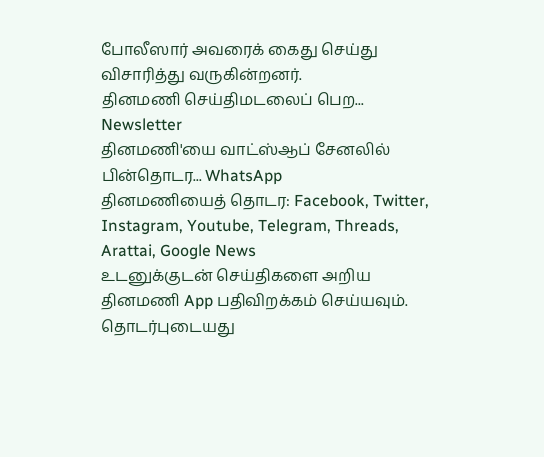போலீஸார் அவரைக் கைது செய்து விசாரித்து வருகின்றனர்.
தினமணி செய்திமடலைப் பெற... Newsletter
தினமணி'யை வாட்ஸ்ஆப் சேனலில் பின்தொடர... WhatsApp
தினமணியைத் தொடர: Facebook, Twitter, Instagram, Youtube, Telegram, Threads, Arattai, Google News
உடனுக்குடன் செய்திகளை அறிய தினமணி App பதிவிறக்கம் செய்யவும்.
தொடர்புடையது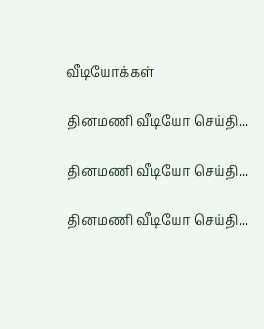வீடியோக்கள்

தினமணி வீடியோ செய்தி...

தினமணி வீடியோ செய்தி...

தினமணி வீடியோ செய்தி...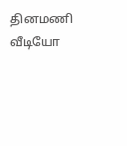தினமணி வீடியோ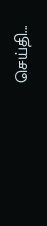செய்தி...